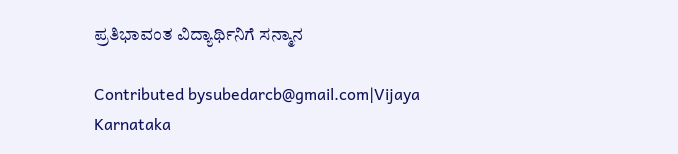ಪ್ರತಿಭಾವಂತ ವಿದ್ಯಾರ್ಥಿನಿಗೆ ಸನ್ಮಾನ

Contributed bysubedarcb@gmail.com|Vijaya Karnataka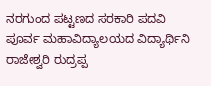ನರಗುಂದ ಪಟ್ಟಣದ ಸರಕಾರಿ ಪದವಿ ಪೂರ್ವ ಮಹಾವಿದ್ಯಾಲಯದ ವಿದ್ಯಾರ್ಥಿನಿ ರಾಜೇಶ್ವರಿ ರುದ್ರಪ್ಪ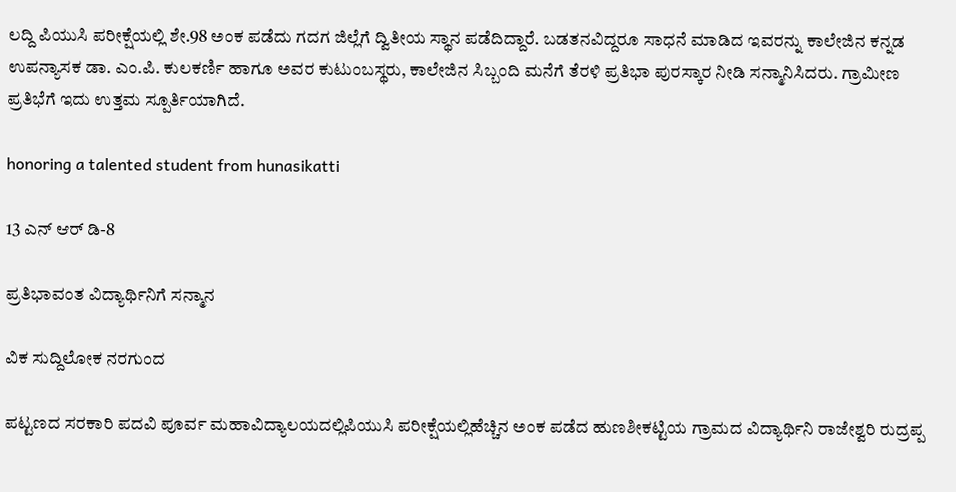ಲದ್ದಿ ಪಿಯುಸಿ ಪರೀಕ್ಷೆಯಲ್ಲಿ ಶೇ.98 ಅಂಕ ಪಡೆದು ಗದಗ ಜಿಲ್ಲೆಗೆ ದ್ವಿತೀಯ ಸ್ಥಾನ ಪಡೆದಿದ್ದಾರೆ. ಬಡತನವಿದ್ದರೂ ಸಾಧನೆ ಮಾಡಿದ ಇವರನ್ನು ಕಾಲೇಜಿನ ಕನ್ನಡ ಉಪನ್ಯಾಸಕ ಡಾ. ಎಂ.ಪಿ. ಕುಲಕರ್ಣಿ ಹಾಗೂ ಅವರ ಕುಟುಂಬಸ್ಥರು, ಕಾಲೇಜಿನ ಸಿಬ್ಬಂದಿ ಮನೆಗೆ ತೆರಳಿ ಪ್ರತಿಭಾ ಪುರಸ್ಕಾರ ನೀಡಿ ಸನ್ಮಾನಿಸಿದರು. ಗ್ರಾಮೀಣ ಪ್ರತಿಭೆಗೆ ಇದು ಉತ್ತಮ ಸ್ಪೂರ್ತಿಯಾಗಿದೆ.

honoring a talented student from hunasikatti

13 ಎನ್ ಆರ್ ಡಿ-8

ಪ್ರತಿಭಾವಂತ ವಿದ್ಯಾರ್ಥಿನಿಗೆ ಸನ್ಮಾನ

ವಿಕ ಸುದ್ದಿಲೋಕ ನರಗುಂದ

ಪಟ್ಟಣದ ಸರಕಾರಿ ಪದವಿ ಪೂರ್ವ ಮಹಾವಿದ್ಯಾಲಯದಲ್ಲಿಪಿಯುಸಿ ಪರೀಕ್ಷೆಯಲ್ಲಿಹೆಚ್ಚಿನ ಅಂಕ ಪಡೆದ ಹುಣಶೀಕಟ್ಟಿಯ ಗ್ರಾಮದ ವಿದ್ಯಾರ್ಥಿನಿ ರಾಜೇಶ್ವರಿ ರುದ್ರಪ್ಪ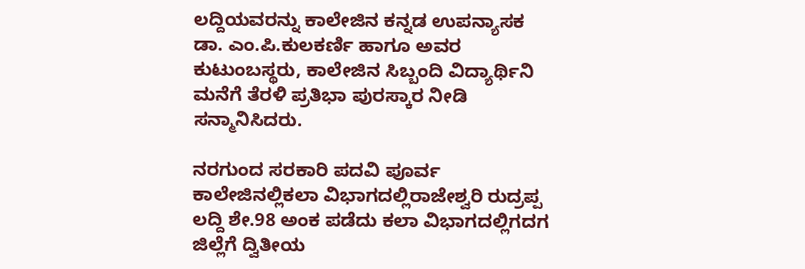ಲದ್ದಿಯವರನ್ನು ಕಾಲೇಜಿನ ಕನ್ನಡ ಉಪನ್ಯಾಸಕ ಡಾ. ಎಂ.ಪಿ.ಕುಲಕರ್ಣಿ ಹಾಗೂ ಅವರ ಕುಟುಂಬಸ್ಥರು, ಕಾಲೇಜಿನ ಸಿಬ್ಬಂದಿ ವಿದ್ಯಾರ್ಥಿನಿ ಮನೆಗೆ ತೆರಳಿ ಪ್ರತಿಭಾ ಪುರಸ್ಕಾರ ನೀಡಿ ಸನ್ಮಾನಿಸಿದರು.

ನರಗುಂದ ಸರಕಾರಿ ಪದವಿ ಪೂರ್ವ ಕಾಲೇಜಿನಲ್ಲಿಕಲಾ ವಿಭಾಗದಲ್ಲಿರಾಜೇಶ್ವರಿ ರುದ್ರಪ್ಪ ಲದ್ದಿ ಶೇ.98 ಅಂಕ ಪಡೆದು ಕಲಾ ವಿಭಾಗದಲ್ಲಿಗದಗ ಜಿಲ್ಲೆಗೆ ದ್ವಿತೀಯ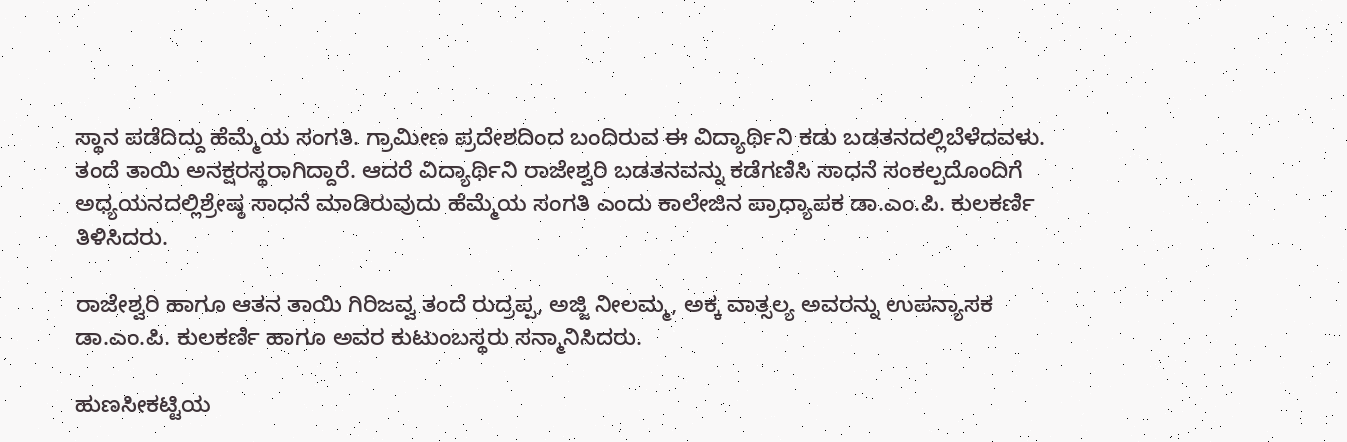ಸ್ಥಾನ ಪಡೆದಿದ್ದು ಹೆಮ್ಮೆಯ ಸಂಗತಿ. ಗ್ರಾಮೀಣ ಪ್ರದೇಶದಿಂದ ಬಂದಿರುವ ಈ ವಿದ್ಯಾರ್ಥಿನಿ ಕಡು ಬಡತನದಲ್ಲಿಬೆಳೆದವಳು. ತಂದೆ ತಾಯಿ ಅನಕ್ಷರಸ್ಥರಾಗಿದ್ದಾರೆ. ಆದರೆ ವಿದ್ಯಾರ್ಥಿನಿ ರಾಜೇಶ್ವರಿ ಬಡತನವನ್ನು ಕಡೆಗಣಿಸಿ ಸಾಧನೆ ಸಂಕಲ್ಪದೊಂದಿಗೆ ಅಧ್ಯಯನದಲ್ಲಿಶ್ರೇಷ್ಠ ಸಾಧನೆ ಮಾಡಿರುವುದು ಹೆಮ್ಮೆಯ ಸಂಗತಿ ಎಂದು ಕಾಲೇಜಿನ ಪ್ರಾಧ್ಯಾಪಕ ಡಾ.ಎಂ.ಪಿ. ಕುಲಕರ್ಣಿ ತಿಳಿಸಿದರು.

ರಾಜೇಶ್ವರಿ ಹಾಗೂ ಆತನ ತಾಯಿ ಗಿರಿಜವ್ವ ತಂದೆ ರುದ್ರಪ್ಪ, ಅಜ್ಜಿ ನೀಲಮ್ಮ, ಅಕ್ಕ ವಾತ್ಸಲ್ಯ ಅವರನ್ನು ಉಪನ್ಯಾಸಕ ಡಾ.ಎಂ.ಪಿ. ಕುಲಕರ್ಣಿ ಹಾಗೂ ಅವರ ಕುಟುಂಬಸ್ಥರು ಸನ್ಮಾನಿಸಿದರು.

ಹುಣಸೀಕಟ್ಟಿಯ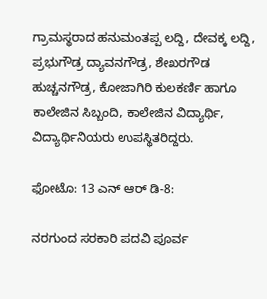ಗ್ರಾಮಸ್ಥರಾದ ಹನುಮಂತಪ್ಪ ಲದ್ದಿ, ದೇವಕ್ಕ ಲದ್ದಿ, ಪ್ರಭುಗೌಡ್ರ ದ್ಯಾವನಗೌಡ್ರ, ಶೇಖರಗೌಡ ಹುಚ್ಚನಗೌಡ್ರ, ಕೋಜಾಗಿರಿ ಕುಲಕರ್ಣಿ ಹಾಗೂ ಕಾಲೇಜಿನ ಸಿಬ್ಬಂದಿ, ಕಾಲೇಜಿನ ವಿದ್ಯಾರ್ಥಿ, ವಿದ್ಯಾರ್ಥಿನಿಯರು ಉಪಸ್ಥಿತರಿದ್ದರು.

ಫೋಟೊ: 13 ಎನ್ ಆರ್ ಡಿ-8:

ನರಗುಂದ ಸರಕಾರಿ ಪದವಿ ಪೂರ್ವ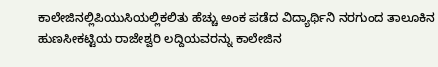ಕಾಲೇಜಿನಲ್ಲಿಪಿಯುಸಿಯಲ್ಲಿಕಲಿತು ಹೆಚ್ಚು ಅಂಕ ಪಡೆದ ವಿದ್ಯಾರ್ಥಿನಿ ನರಗುಂದ ತಾಲೂಕಿನ ಹುಣಸೀಕಟ್ಟಿಯ ರಾಜೇಶ್ವರಿ ಲದ್ದಿಯವರನ್ನು ಕಾಲೇಜಿನ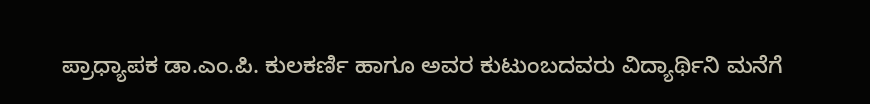ಪ್ರಾಧ್ಯಾಪಕ ಡಾ.ಎಂ.ಪಿ. ಕುಲಕರ್ಣಿ ಹಾಗೂ ಅವರ ಕುಟುಂಬದವರು ವಿದ್ಯಾರ್ಥಿನಿ ಮನೆಗೆ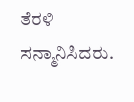ತೆರಳಿ ಸನ್ಮಾನಿಸಿದರು.